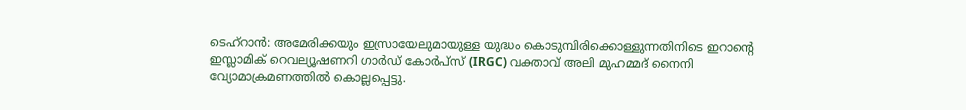ടെഹ്റാൻ: അമേരിക്കയും ഇസ്രായേലുമായുള്ള യുദ്ധം കൊടുമ്പിരിക്കൊള്ളുന്നതിനിടെ ഇറാന്റെ ഇസ്ലാമിക് റെവല്യൂഷണറി ഗാർഡ് കോർപ്സ് (IRGC) വക്താവ് അലി മുഹമ്മദ് നൈനി വ്യോമാക്രമണത്തിൽ കൊല്ലപ്പെട്ടു.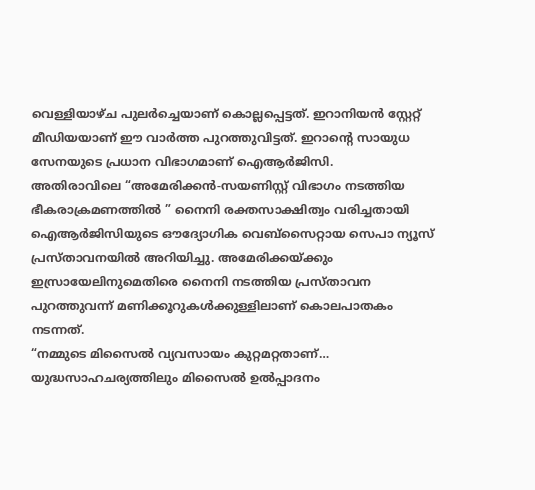വെള്ളിയാഴ്ച പുലർച്ചെയാണ് കൊല്ലപ്പെട്ടത്. ഇറാനിയൻ സ്റ്റേറ്റ് മീഡിയയാണ് ഈ വാർത്ത പുറത്തുവിട്ടത്. ഇറാന്റെ സായുധ സേനയുടെ പ്രധാന വിഭാഗമാണ് ഐആർജിസി.
അതിരാവിലെ “അമേരിക്കൻ-സയണിസ്റ്റ് വിഭാഗം നടത്തിയ ഭീകരാക്രമണത്തിൽ ” നൈനി രക്തസാക്ഷിത്വം വരിച്ചതായി ഐആർജിസിയുടെ ഔദ്യോഗിക വെബ്സൈറ്റായ സെപാ ന്യൂസ് പ്രസ്താവനയിൽ അറിയിച്ചു. അമേരിക്കയ്ക്കും ഇസ്രായേലിനുമെതിരെ നൈനി നടത്തിയ പ്രസ്താവന പുറത്തുവന്ന് മണിക്കൂറുകൾക്കുള്ളിലാണ് കൊലപാതകം നടന്നത്.
“നമ്മുടെ മിസൈൽ വ്യവസായം കുറ്റമറ്റതാണ്… യുദ്ധസാഹചര്യത്തിലും മിസൈൽ ഉൽപ്പാദനം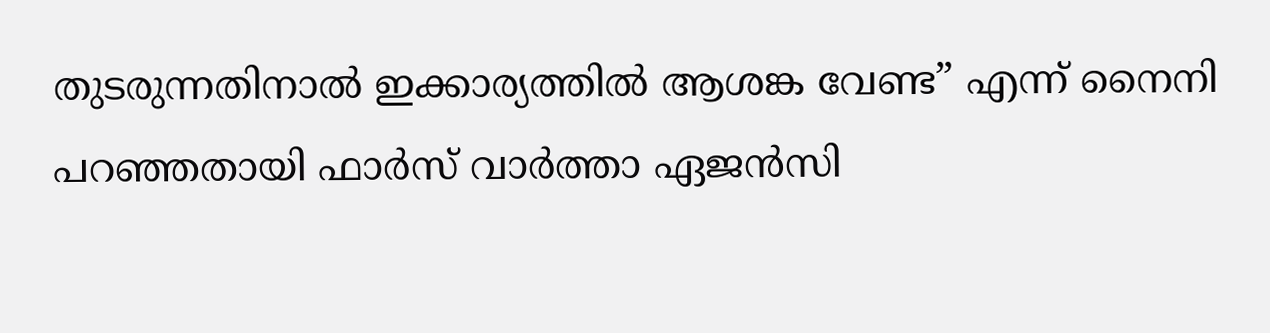തുടരുന്നതിനാൽ ഇക്കാര്യത്തിൽ ആശങ്ക വേണ്ട” എന്ന് നൈനി പറഞ്ഞതായി ഫാർസ് വാർത്താ ഏജൻസി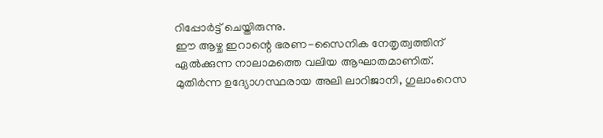റിപ്പോർട്ട് ചെയ്തിരുന്നു.
ഈ ആഴ്ച ഇറാന്റെ ഭരണ-സൈനിക നേതൃത്വത്തിന് ഏൽക്കുന്ന നാലാമത്തെ വലിയ ആഘാതമാണിത്. മുതിർന്ന ഉദ്യോഗസ്ഥരായ അലി ലാറിജാനി, ഗുലാംറെസ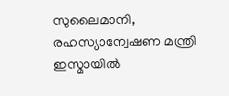സുലൈമാനി, രഹസ്യാന്വേഷണ മന്ത്രി ഇസ്മായിൽ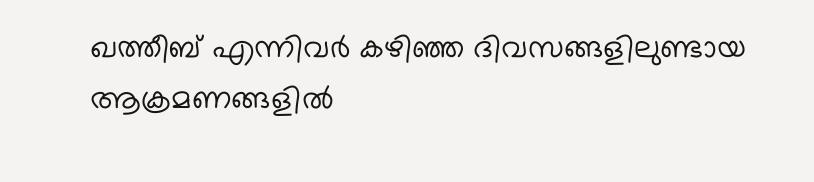ഖത്തീബ് എന്നിവർ കഴിഞ്ഞ ദിവസങ്ങളിലുണ്ടായ ആക്രമണങ്ങളിൽ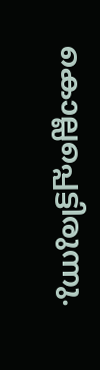കൊല്ലപ്പെട്ടിരുന്നു.